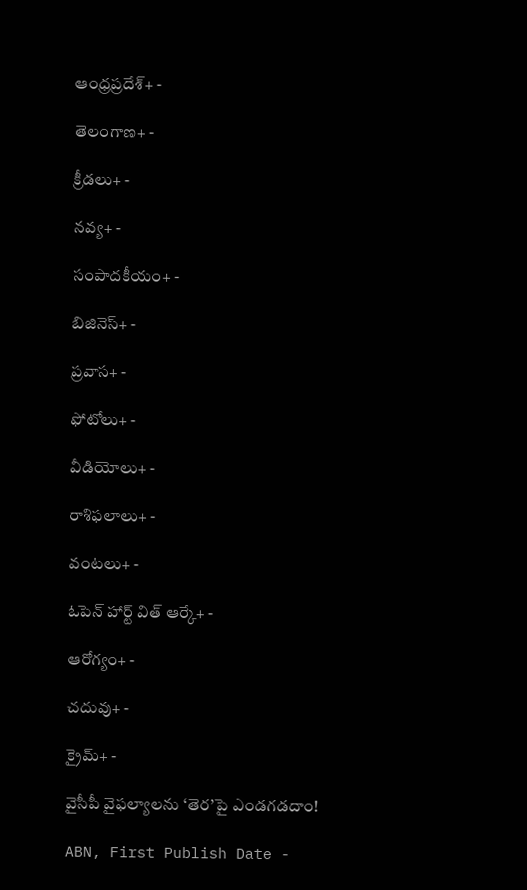ఆంధ్రప్రదేశ్+ -

తెలంగాణ+ -

క్రీడలు+ -

నవ్య+ -

సంపాదకీయం+ -

బిజినెస్+ -

ప్రవాస+ -

ఫోటోలు+ -

వీడియోలు+ -

రాశిఫలాలు+ -

వంటలు+ -

ఓపెన్ హార్ట్ విత్ ఆర్కే+ -

ఆరోగ్యం+ -

చదువు+ -

క్రైమ్+ -

వైసీపీ వైఫల్యాలను ‘తెర’పై ఎండగడదాం!

ABN, First Publish Date -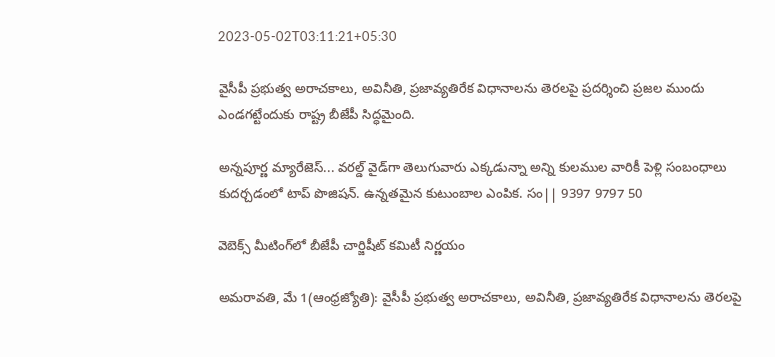2023-05-02T03:11:21+05:30

వైసీపీ ప్రభుత్వ అరాచకాలు, అవినీతి, ప్రజావ్యతిరేక విధానాలను తెరలపై ప్రదర్శించి ప్రజల ముందు ఎండగట్టేందుకు రాష్ట్ర బీజేపీ సిద్ధమైంది.

అన్నపూర్ణ మ్యారేజెస్... వరల్డ్ వైడ్‌గా తెలుగువారు ఎక్కడున్నా అన్ని కులముల వారికీ పెళ్లి సంబంధాలు కుదర్చడంలో టాప్ పొజిషన్. ఉన్నతమైన కుటుంబాల ఎంపిక. సం|| 9397 9797 50

వెబెక్స్‌ మీటింగ్‌లో బీజేపీ చార్జిషీట్‌ కమిటీ నిర్ణయం

అమరావతి, మే 1(ఆంధ్రజ్యోతి): వైసీపీ ప్రభుత్వ అరాచకాలు, అవినీతి, ప్రజావ్యతిరేక విధానాలను తెరలపై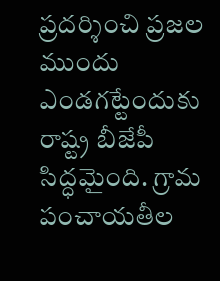ప్రదర్శించి ప్రజల ముందు ఎండగట్టేందుకు రాష్ట్ర బీజేపీ సిద్ధమైంది. గ్రామ పంచాయతీల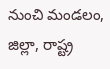నుంచి మండలం, జిల్లా, రాష్ట్ర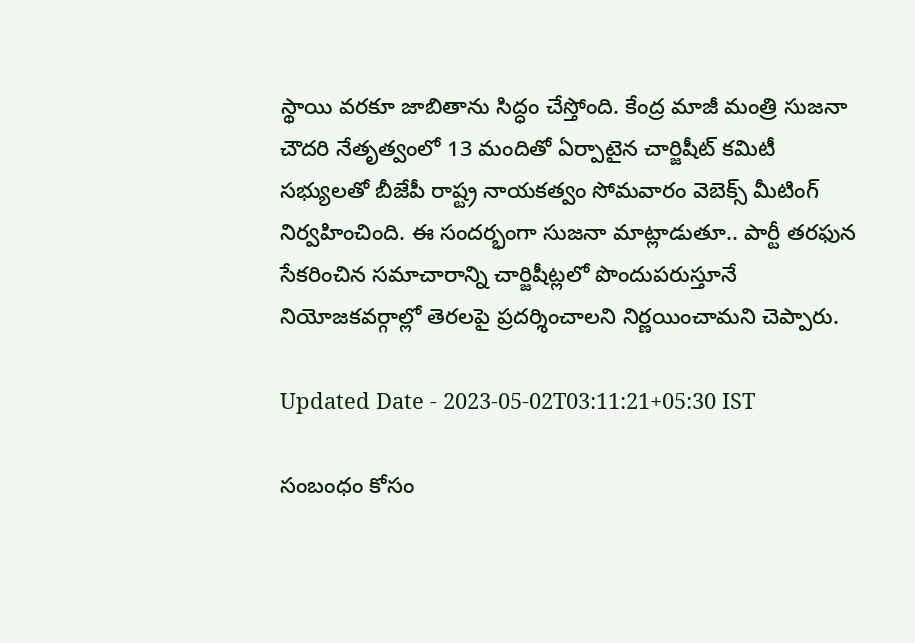స్థాయి వరకూ జాబితాను సిద్ధం చేస్తోంది. కేంద్ర మాజీ మంత్రి సుజనా చౌదరి నేతృత్వంలో 13 మందితో ఏర్పాటైన చార్జిషీట్‌ కమిటీ సభ్యులతో బీజేపీ రాష్ట్ర నాయకత్వం సోమవారం వెబెక్స్‌ మీటింగ్‌ నిర్వహించింది. ఈ సందర్భంగా సుజనా మాట్లాడుతూ.. పార్టీ తరఫున సేకరించిన సమాచారాన్ని చార్జిషీట్లలో పొందుపరుస్తూనే నియోజకవర్గాల్లో తెరలపై ప్రదర్శించాలని నిర్ణయించామని చెప్పారు.

Updated Date - 2023-05-02T03:11:21+05:30 IST

సంబంధం కోసం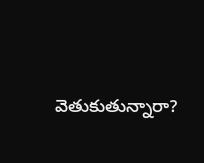వెతుకుతున్నారా?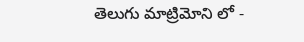తెలుగు మాట్రిమోని లో -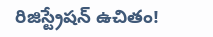రిజిస్ట్రేషన్ ఉచితం!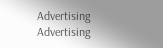Advertising
Advertising